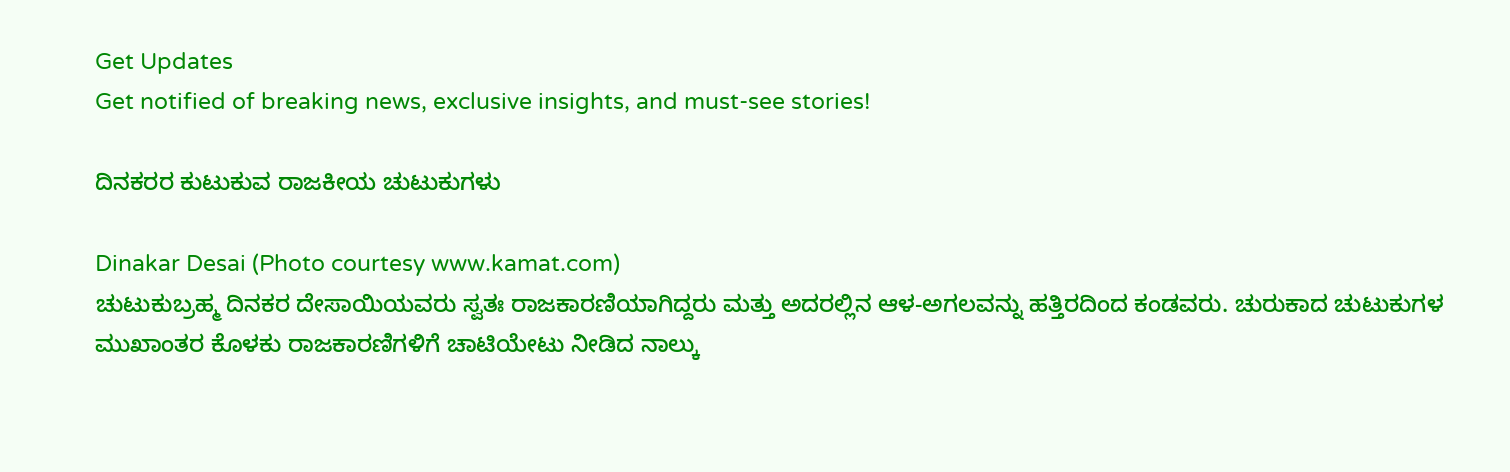Get Updates
Get notified of breaking news, exclusive insights, and must-see stories!

ದಿನಕರರ ಕುಟುಕುವ ರಾಜಕೀಯ ಚುಟುಕುಗಳು

Dinakar Desai (Photo courtesy www.kamat.com)
ಚುಟುಕುಬ್ರಹ್ಮ ದಿನಕರ ದೇಸಾಯಿಯವರು ಸ್ವತಃ ರಾಜಕಾರಣಿಯಾಗಿದ್ದರು ಮತ್ತು ಅದರಲ್ಲಿನ ಆಳ-ಅಗಲವನ್ನು ಹತ್ತಿರದಿಂದ ಕಂಡವರು. ಚುರುಕಾದ ಚುಟುಕುಗಳ ಮುಖಾಂತರ ಕೊಳಕು ರಾಜಕಾರಣಿಗಳಿಗೆ ಚಾಟಿಯೇಟು ನೀಡಿದ ನಾಲ್ಕು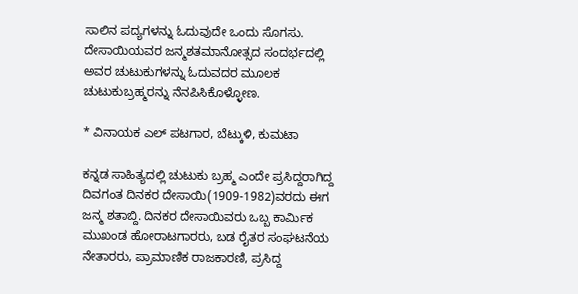ಸಾಲಿನ ಪದ್ಯಗಳನ್ನು ಓದುವುದೇ ಒಂದು ಸೊಗಸು. ದೇಸಾಯಿಯವರ ಜನ್ಮಶತಮಾನೋತ್ಸದ ಸಂದರ್ಭದಲ್ಲಿ ಅವರ ಚುಟುಕುಗಳನ್ನು ಓದುವದರ ಮೂಲಕ ಚುಟುಕುಬ್ರಹ್ಮರನ್ನು ನೆನಪಿಸಿಕೊಳ್ಳೋಣ.

* ವಿನಾಯಕ ಎಲ್ ಪಟಗಾರ, ಬೆಟ್ಕುಳಿ, ಕುಮಟಾ

ಕನ್ನಡ ಸಾಹಿತ್ಯದಲ್ಲಿ ಚುಟುಕು ಬ್ರಹ್ಮ ಎಂದೇ ಪ್ರಸಿದ್ದರಾಗಿದ್ದ ದಿವಗಂತ ದಿನಕರ ದೇಸಾಯಿ(1909-1982)ವರದು ಈಗ ಜನ್ಮ ಶತಾಬ್ದಿ. ದಿನಕರ ದೇಸಾಯಿವರು ಒಬ್ಬ ಕಾರ್ಮಿಕ ಮುಖಂಡ ಹೋರಾಟಗಾರರು, ಬಡ ರೈತರ ಸಂಘಟನೆಯ ನೇತಾರರು, ಪ್ರಾಮಾಣಿಕ ರಾಜಕಾರಣಿ, ಪ್ರಸಿದ್ದ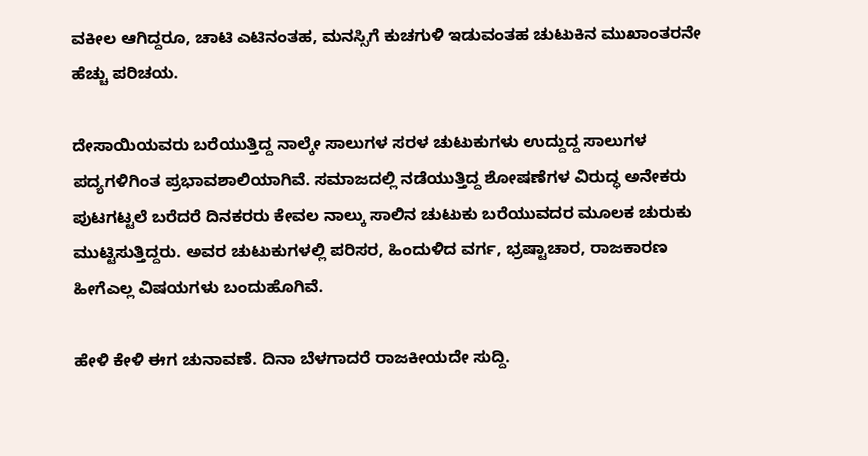ವಕೀಲ ಆಗಿದ್ದರೂ, ಚಾಟಿ ಎಟಿನಂತಹ, ಮನಸ್ಸಿಗೆ ಕುಚಗುಳಿ ಇಡುವಂತಹ ಚುಟುಕಿನ ಮುಖಾಂತರನೇ ಹೆಚ್ಚು ಪರಿಚಯ.

ದೇಸಾಯಿಯವರು ಬರೆಯುತ್ತಿದ್ದ ನಾಲ್ಕೇ ಸಾಲುಗಳ ಸರಳ ಚುಟುಕುಗಳು ಉದ್ದುದ್ದ ಸಾಲುಗಳ ಪದ್ಯಗಳಿಗಿಂತ ಪ್ರಭಾವಶಾಲಿಯಾಗಿವೆ. ಸಮಾಜದಲ್ಲಿ ನಡೆಯುತ್ತಿದ್ದ ಶೋಷಣೆಗಳ ವಿರುದ್ಧ ಅನೇಕರು ಪುಟಗಟ್ಟಲೆ ಬರೆದರೆ ದಿನಕರರು ಕೇವಲ ನಾಲ್ಕು ಸಾಲಿನ ಚುಟುಕು ಬರೆಯುವದರ ಮೂಲಕ ಚುರುಕು ಮುಟ್ಟಿಸುತ್ತಿದ್ದರು. ಅವರ ಚುಟುಕುಗಳಲ್ಲಿ ಪರಿಸರ, ಹಿಂದುಳಿದ ವರ್ಗ, ಭ್ರಷ್ಟಾಚಾರ, ರಾಜಕಾರಣ ಹೀಗೆಎಲ್ಲ ವಿಷಯಗಳು ಬಂದುಹೊಗಿವೆ.

ಹೇಳಿ ಕೇಳಿ ಈಗ ಚುನಾವಣೆ. ದಿನಾ ಬೆಳಗಾದರೆ ರಾಜಕೀಯದೇ ಸುದ್ದಿ.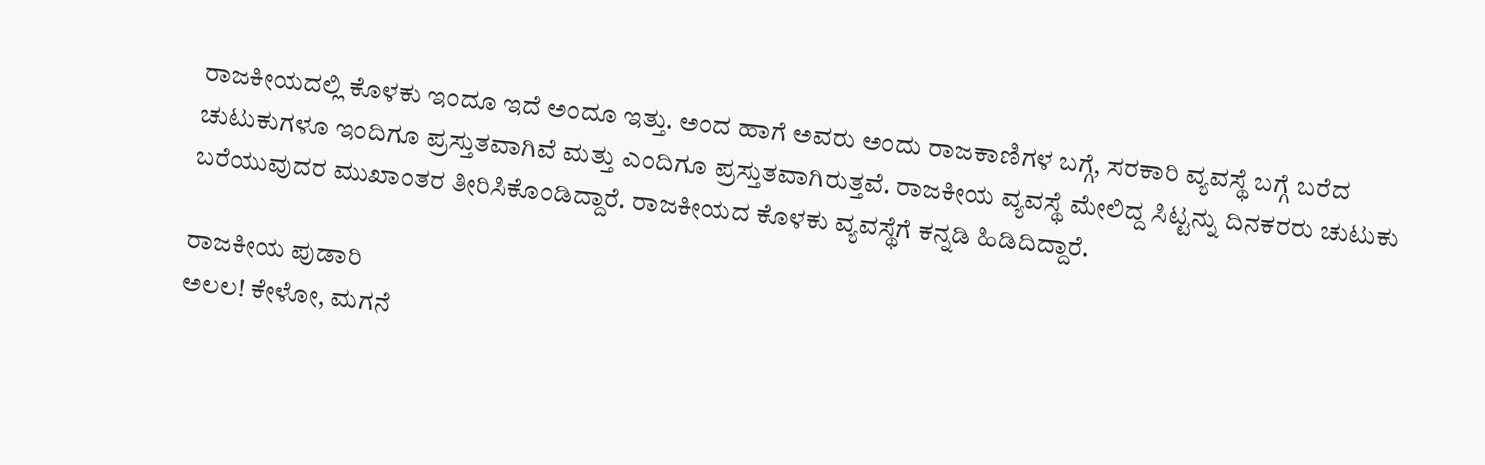ರಾಜಕೀಯದಲ್ಲಿ ಕೊಳಕು ಇಂದೂ ಇದೆ ಅಂದೂ ಇತ್ತು. ಅಂದ ಹಾಗೆ ಅವರು ಅಂದು ರಾಜಕಾಣಿಗಳ ಬಗ್ಗೆ, ಸರಕಾರಿ ವ್ಯವಸ್ಥೆ ಬಗ್ಗೆ ಬರೆದ ಚುಟುಕುಗಳೂ ಇಂದಿಗೂ ಪ್ರಸ್ತುತವಾಗಿವೆ ಮತ್ತು ಎಂದಿಗೂ ಪ್ರಸ್ತುತವಾಗಿರುತ್ತವೆ. ರಾಜಕೀಯ ವ್ಯವಸ್ಥೆ ಮೇಲಿದ್ದ ಸಿಟ್ಟನ್ನು ದಿನಕರರು ಚುಟುಕು ಬರೆಯುವುದರ ಮುಖಾಂತರ ತೀರಿಸಿಕೊಂಡಿದ್ದಾರೆ. ರಾಜಕೀಯದ ಕೊಳಕು ವ್ಯವಸ್ಥೆಗೆ ಕನ್ನಡಿ ಹಿಡಿದಿದ್ದಾರೆ.

ರಾಜಕೀಯ ಪುಡಾರಿ
ಅಲಲ! ಕೇಳೋ, ಮಗನೆ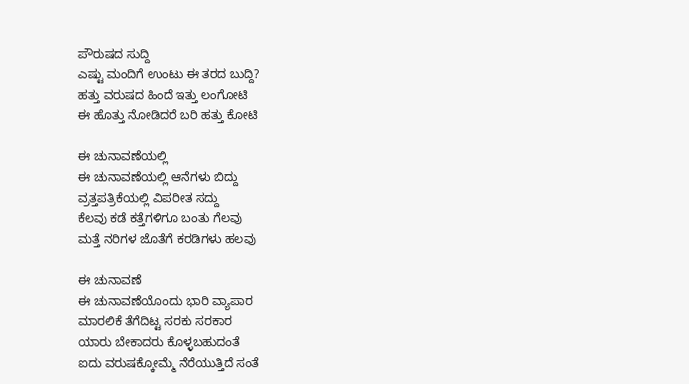ಪೌರುಷದ ಸುದ್ದಿ
ಎಷ್ಟು ಮಂದಿಗೆ ಉಂಟು ಈ ತರದ ಬುದ್ದಿ?
ಹತ್ತು ವರುಷದ ಹಿಂದೆ ಇತ್ತು ಲಂಗೋಟಿ
ಈ ಹೊತ್ತು ನೋಡಿದರೆ ಬರಿ ಹತ್ತು ಕೋಟಿ

ಈ ಚುನಾವಣೆಯಲ್ಲಿ
ಈ ಚುನಾವಣೆಯಲ್ಲಿ ಆನೆಗಳು ಬಿದ್ದು
ವ್ರತ್ತಪತ್ರಿಕೆಯಲ್ಲಿ ವಿಪರೀತ ಸದ್ದು
ಕೆಲವು ಕಡೆ ಕತ್ತೆಗಳಿಗೂ ಬಂತು ಗೆಲವು
ಮತ್ತೆ ನರಿಗಳ ಜೊತೆಗೆ ಕರಡಿಗಳು ಹಲವು

ಈ ಚುನಾವಣೆ
ಈ ಚುನಾವಣೆಯೊಂದು ಭಾರಿ ವ್ಯಾಪಾರ
ಮಾರಲಿಕೆ ತೆಗೆದಿಟ್ಟ ಸರಕು ಸರಕಾರ
ಯಾರು ಬೇಕಾದರು ಕೊಳ್ಳಬಹುದಂತೆ
ಐದು ವರುಷಕ್ಕೋಮ್ಮೆ ನೆರೆಯುತ್ತಿದೆ ಸಂತೆ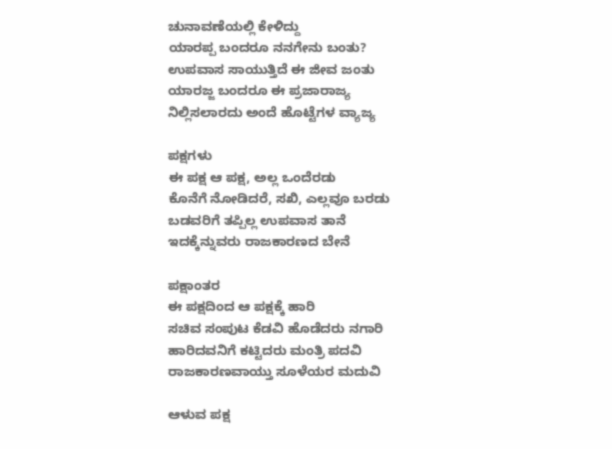ಚುನಾವಣೆಯಲ್ಲಿ ಕೇಳಿದ್ದು
ಯಾರಪ್ಪ ಬಂದರೂ ನನಗೇನು ಬಂತು?
ಉಪವಾಸ ಸಾಯುತ್ತಿದೆ ಈ ಜೀವ ಜಂತು
ಯಾರಜ್ಜ ಬಂದರೂ ಈ ಪ್ರಜಾರಾಜ್ಯ
ನಿಲ್ಲಿಸಲಾರದು ಅಂದೆ ಹೊಟ್ಟೆಗಳ ವ್ಯಾಜ್ಯ

ಪಕ್ಷಗಳು
ಈ ಪಕ್ಷ ಆ ಪಕ್ಷ, ಅಲ್ಲ ಒಂದೆರಡು
ಕೊನೆಗೆ ನೋಡಿದರೆ, ಸಖಿ, ಎಲ್ಲವೂ ಬರಡು
ಬಡವರಿಗೆ ತಪ್ಪಿಲ್ಲ ಉಪವಾಸ ತಾನೆ
ಇದಕ್ಕೆನ್ನುವರು ರಾಜಕಾರಣದ ಬೇನೆ

ಪಕ್ಷಾಂತರ
ಈ ಪಕ್ಷದಿಂದ ಆ ಪಕ್ಷಕ್ಕೆ ಹಾರಿ
ಸಚಿವ ಸಂಪುಟ ಕೆಡವಿ ಹೊಡೆದರು ನಗಾರಿ
ಹಾರಿದವನಿಗೆ ಕಟ್ಟಿದರು ಮಂತ್ರಿ ಪದವಿ
ರಾಜಕಾರಣವಾಯ್ತು ಸೂಳೆಯರ ಮದುವಿ

ಆಳುವ ಪಕ್ಷ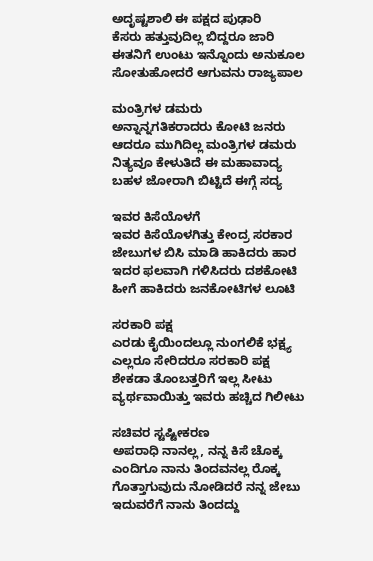ಅದೃಷ್ಟಶಾಲಿ ಈ ಪಕ್ಷದ ಪುಢಾರಿ
ಕೆಸರು ಹತ್ತುವುದಿಲ್ಲ ಬಿದ್ದರೂ ಜಾರಿ
ಈತನಿಗೆ ಉಂಟು ಇನ್ನೊಂದು ಅನುಕೂಲ
ಸೋತುಹೋದರೆ ಆಗುವನು ರಾಜ್ಯಪಾಲ

ಮಂತ್ರಿಗಳ ಡಮರು
ಅನ್ನಾನ್ನಗತಿಕರಾದರು ಕೋಟಿ ಜನರು
ಆದರೂ ಮುಗಿದಿಲ್ಲ ಮಂತ್ರಿಗಳ ಡಮರು
ನಿತ್ಯವೂ ಕೇಳುತಿದೆ ಈ ಮಹಾವಾದ್ಯ
ಬಹಳ ಜೋರಾಗಿ ಬಿಟ್ಟಿದೆ ಈಗ್ಗೆ ಸದ್ಯ

ಇವರ ಕಿಸೆಯೊಳಗೆ
ಇವರ ಕಿಸೆಯೊಳಗಿತ್ತು ಕೇಂದ್ರ ಸರಕಾರ
ಜೇಬುಗಳ ಬಿಸಿ ಮಾಡಿ ಹಾಕಿದರು ಹಾರ
ಇದರ ಫಲವಾಗಿ ಗಳಿಸಿದರು ದಶಕೋಟಿ
ಹೀಗೆ ಹಾಕಿದರು ಜನಕೋಟಿಗಳ ಲೂಟಿ

ಸರಕಾರಿ ಪಕ್ಷ
ಎರಡು ಕೈಯಿಂದಲ್ಲೂ ನುಂಗಲಿಕೆ ಭಕ್ಷ್ಯ
ಎಲ್ಲರೂ ಸೇರಿದರೂ ಸರಕಾರಿ ಪಕ್ಷ
ಶೇಕಡಾ ತೊಂಬತ್ತರಿಗೆ ಇಲ್ಲ ಸೀಟು
ವ್ಯರ್ಥವಾಯಿತ್ತು ಇವರು ಹಚ್ಚಿದ ಗಿಲೀಟು

ಸಚಿವರ ಸ್ಟಷ್ಟೀಕರಣ
ಅಪರಾಧಿ ನಾನಲ್ಲ, ನನ್ನ ಕಿಸೆ ಚೊಕ್ಕ
ಎಂದಿಗೂ ನಾನು ತಿಂದವನಲ್ಲ ರೊಕ್ಕ
ಗೊತ್ತಾಗುವುದು ನೋಡಿದರೆ ನನ್ನ ಜೇಬು
ಇದುವರೆಗೆ ನಾನು ತಿಂದದ್ದು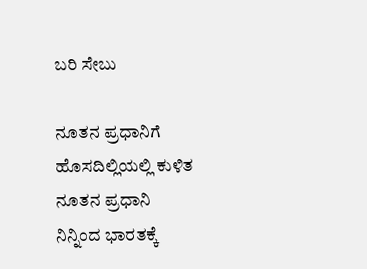ಬರಿ ಸೇಬು

ನೂತನ ಪ್ರಧಾನಿಗೆ
ಹೊಸದಿಲ್ಲಿಯಲ್ಲಿ ಕುಳಿತ ನೂತನ ಪ್ರಧಾನಿ
ನಿನ್ನಿಂದ ಭಾರತಕ್ಕೆ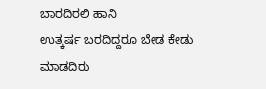ಬಾರದಿರಲಿ ಹಾನಿ
ಉತ್ಕರ್ಷ ಬರದಿದ್ದರೂ ಬೇಡ ಕೇಡು ಮಾಡದಿರು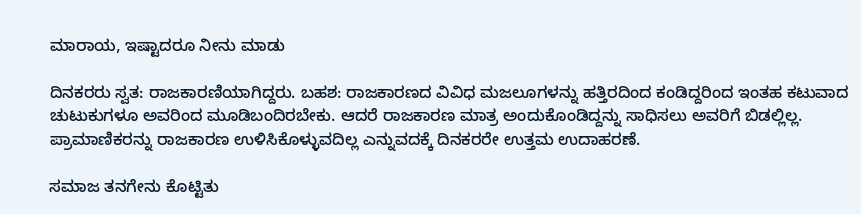ಮಾರಾಯ, ಇಷ್ಟಾದರೂ ನೀನು ಮಾಡು

ದಿನಕರರು ಸ್ವತ: ರಾಜಕಾರಣಿಯಾಗಿದ್ದರು. ಬಹಶ: ರಾಜಕಾರಣದ ವಿವಿಧ ಮಜಲೂಗಳನ್ನು ಹತ್ತಿರದಿಂದ ಕಂಡಿದ್ದರಿಂದ ಇಂತಹ ಕಟುವಾದ ಚುಟುಕುಗಳೂ ಅವರಿಂದ ಮೂಡಿಬಂದಿರಬೇಕು. ಆದರೆ ರಾಜಕಾರಣ ಮಾತ್ರ ಅಂದುಕೊಂಡಿದ್ದನ್ನು ಸಾಧಿಸಲು ಅವರಿಗೆ ಬಿಡಲ್ಲಿಲ್ಲ. ಪ್ರಾಮಾಣಿಕರನ್ನು ರಾಜಕಾರಣ ಉಳಿಸಿಕೊಳ್ಳುವದಿಲ್ಲ ಎನ್ನುವದಕ್ಕೆ ದಿನಕರರೇ ಉತ್ತಮ ಉದಾಹರಣೆ.

ಸಮಾಜ ತನಗೇನು ಕೊಟ್ಟಿತು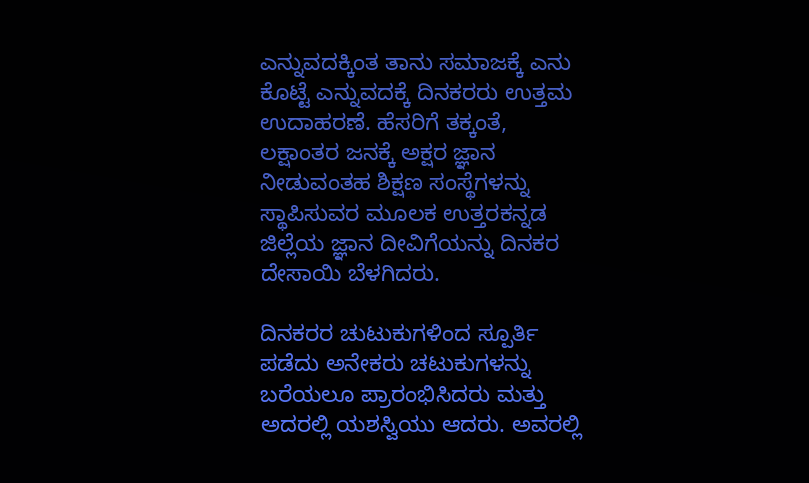ಎನ್ನುವದಕ್ಕಿಂತ ತಾನು ಸಮಾಜಕ್ಕೆ ಎನು ಕೊಟ್ಟೆ ಎನ್ನುವದಕ್ಕೆ ದಿನಕರರು ಉತ್ತಮ ಉದಾಹರಣೆ. ಹೆಸರಿಗೆ ತಕ್ಕಂತೆ, ಲಕ್ಷಾಂತರ ಜನಕ್ಕೆ ಅಕ್ಷರ ಜ್ಞಾನ ನೀಡುವಂತಹ ಶಿಕ್ಷಣ ಸಂಸ್ಥೆಗಳನ್ನು ಸ್ಥಾಪಿಸುವರ ಮೂಲಕ ಉತ್ತರಕನ್ನಡ ಜಿಲ್ಲೆಯ ಜ್ಞಾನ ದೀವಿಗೆಯನ್ನು ದಿನಕರ ದೇಸಾಯಿ ಬೆಳಗಿದರು.

ದಿನಕರರ ಚುಟುಕುಗಳಿಂದ ಸ್ಪೂರ್ತಿ ಪಡೆದು ಅನೇಕರು ಚಟುಕುಗಳನ್ನು ಬರೆಯಲೂ ಪ್ರಾರಂಭಿಸಿದರು ಮತ್ತು ಅದರಲ್ಲಿ ಯಶಸ್ವಿಯು ಆದರು. ಅವರಲ್ಲಿ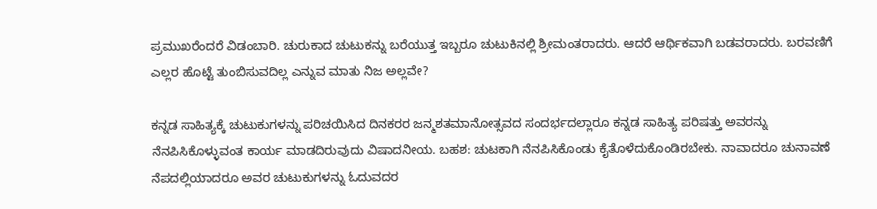ಪ್ರಮುಖರೆಂದರೆ ವಿಡಂಬಾರಿ. ಚುರುಕಾದ ಚುಟುಕನ್ನು ಬರೆಯುತ್ತ ಇಬ್ಬರೂ ಚುಟುಕಿನಲ್ಲಿ ಶ್ರೀಮಂತರಾದರು. ಆದರೆ ಆರ್ಥಿಕವಾಗಿ ಬಡವರಾದರು. ಬರವಣಿಗೆ ಎಲ್ಲರ ಹೊಟ್ಟೆ ತುಂಬಿಸುವದಿಲ್ಲ ಎನ್ನುವ ಮಾತು ನಿಜ ಅಲ್ಲವೇ?

ಕನ್ನಡ ಸಾಹಿತ್ಯಕ್ಕೆ ಚುಟುಕುಗಳನ್ನು ಪರಿಚಯಿಸಿದ ದಿನಕರರ ಜನ್ಮಶತಮಾನೋತ್ಸವದ ಸಂದರ್ಭದಲ್ಲಾರೂ ಕನ್ನಡ ಸಾಹಿತ್ಯ ಪರಿಷತ್ತು ಅವರನ್ನು ನೆನಪಿಸಿಕೊಳ್ಳುವಂತ ಕಾರ್ಯ ಮಾಡದಿರುವುದು ವಿಷಾದನೀಯ. ಬಹಶ: ಚುಟಕಾಗಿ ನೆನಪಿಸಿಕೊಂಡು ಕೈತೊಳೆದುಕೊಂಡಿರಬೇಕು. ನಾವಾದರೂ ಚುನಾವಣೆ ನೆಪದಲ್ಲಿಯಾದರೂ ಅವರ ಚುಟುಕುಗಳನ್ನು ಓದುವದರ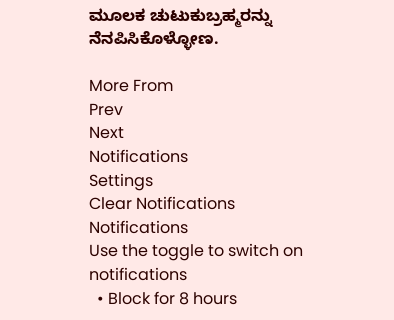ಮೂಲಕ ಚುಟುಕುಬ್ರಹ್ಮರನ್ನು ನೆನಪಿಸಿಕೊಳ್ಳೋಣ.

More From
Prev
Next
Notifications
Settings
Clear Notifications
Notifications
Use the toggle to switch on notifications
  • Block for 8 hours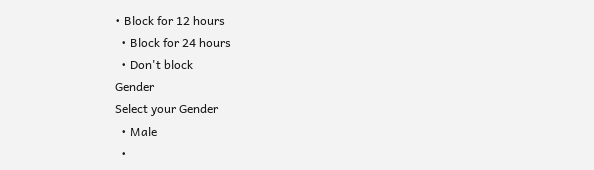• Block for 12 hours
  • Block for 24 hours
  • Don't block
Gender
Select your Gender
  • Male
  •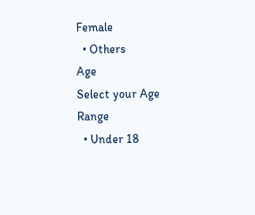Female
  • Others
Age
Select your Age Range
  • Under 18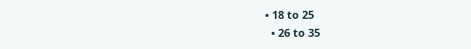• 18 to 25
  • 26 to 35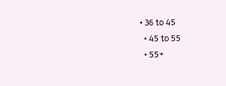• 36 to 45
  • 45 to 55
  • 55+